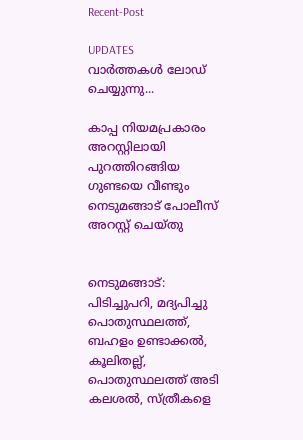Recent-Post

UPDATES
വാർത്തകൾ ലോഡ് ചെയ്യുന്നു...

കാപ്പ നിയമപ്രകാരം അറസ്റ്റിലായി പുറത്തിറങ്ങിയ ഗുണ്ടയെ വീണ്ടും നെടുമങ്ങാട് പോലീസ് അറസ്റ്റ് ചെയ്തു


നെടുമങ്ങാട്: പിടിച്ചുപറി, മദ്യപിച്ചു പൊതുസ്ഥലത്ത്, ബഹളം ഉണ്ടാക്കൽ, കൂലിതല്ല്, പൊതുസ്ഥലത്ത് അടി കലശൽ, സ്ത്രീകളെ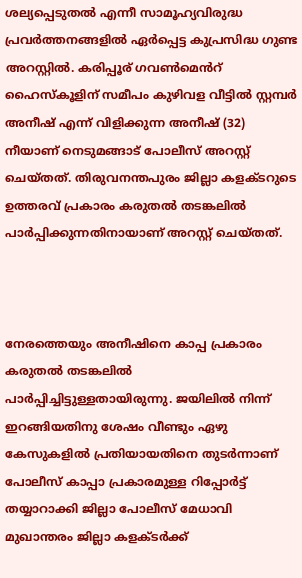ശല്യപ്പെടുതൽ എന്നീ സാമൂഹ്യവിരുദ്ധ പ്രവർത്തനങ്ങളിൽ ഏർപ്പെട്ട കുപ്രസിദ്ധ ഗുണ്ട അറസ്റ്റിൽ. കരിപ്പൂര് ഗവൺമെൻറ് ഹൈസ്കൂളിന് സമീപം കുഴിവള വീട്ടിൽ സ്റ്റമ്പർ അനീഷ് എന്ന് വിളിക്കുന്ന അനീഷ് (32) നീയാണ് നെടുമങ്ങാട് പോലീസ് അറസ്റ്റ് ചെയ്തത്. തിരുവനന്തപുരം ജില്ലാ കളക്ടറുടെ ഉത്തരവ് പ്രകാരം കരുതൽ തടങ്കലിൽ പാർപ്പിക്കുന്നതിനായാണ് അറസ്റ്റ് ചെയ്തത്.



നേരത്തെയും അനീഷിനെ കാപ്പ പ്രകാരം കരുതൽ തടങ്കലിൽ പാർപ്പിച്ചിട്ടുള്ളതായിരുന്നു. ജയിലിൽ നിന്ന് ഇറങ്ങിയതിനു ശേഷം വീണ്ടും ഏഴു കേസുകളിൽ പ്രതിയായതിനെ തുടർന്നാണ് പോലീസ് കാപ്പാ പ്രകാരമുള്ള റിപ്പോർട്ട് തയ്യാറാക്കി ജില്ലാ പോലീസ് മേധാവി മുഖാന്തരം ജില്ലാ കളക്ടർക്ക്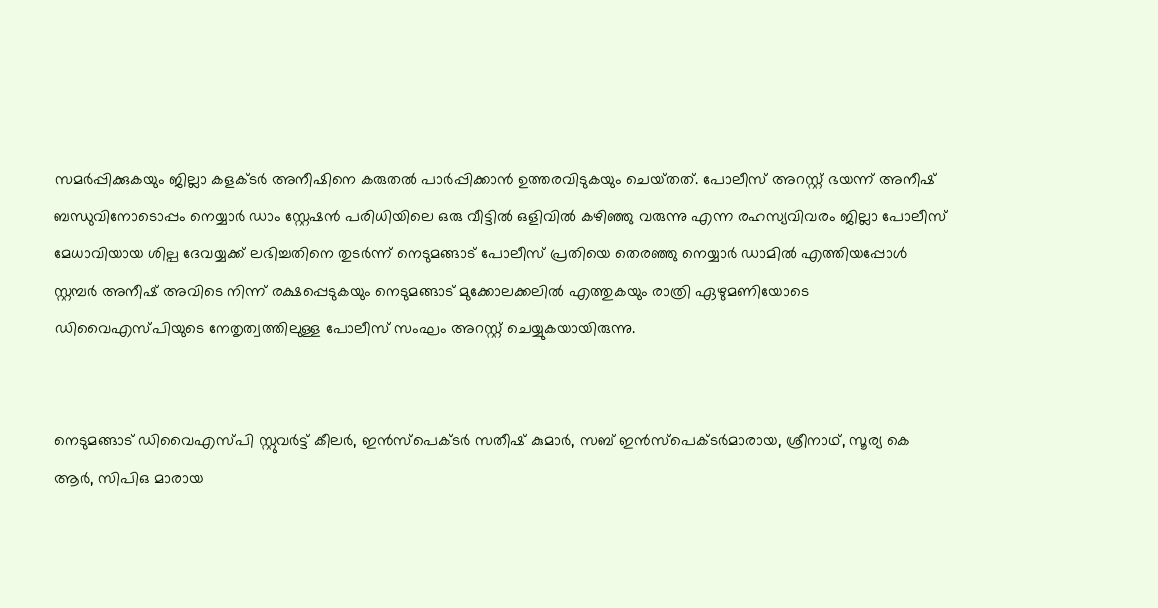സമർപ്പിക്കുകയും ജില്ലാ കളക്ടർ അനീഷിനെ കരുതൽ പാർപ്പിക്കാൻ ഉത്തരവിടുകയും ചെയ്‌തത്‌. പോലീസ് അറസ്റ്റ് ഭയന്ന് അനീഷ് ബന്ധുവിനോടൊപ്പം നെയ്യാർ ഡാം സ്റ്റേഷൻ പരിധിയിലെ ഒരു വീട്ടിൽ ഒളിവിൽ കഴിഞ്ഞു വരുന്നു എന്ന രഹസ്യവിവരം ജില്ലാ പോലീസ് മേധാവിയായ ശില്പ ദേവയ്യക്ക് ലഭിച്ചതിനെ തുടർന്ന് നെടുമങ്ങാട് പോലീസ് പ്രതിയെ തെരഞ്ഞു നെയ്യാർ ഡാമിൽ എത്തിയപ്പോൾ സ്റ്റമ്പർ അനീഷ് അവിടെ നിന്ന് രക്ഷപ്പെടുകയും നെടുമങ്ങാട് മുക്കോലക്കലിൽ എത്തുകയും രാത്രി ഏഴുമണിയോടെ ഡിവൈഎസ്പിയുടെ നേതൃത്വത്തിലുള്ള പോലീസ് സംഘം അറസ്റ്റ് ചെയ്യുകയായിരുന്നു.


നെടുമങ്ങാട് ഡിവൈഎസ്പി സ്റ്റുവർട്ട് കീലർ, ഇൻസ്പെക്ടർ സതീഷ് കുമാർ, സബ് ഇൻസ്പെക്ടർമാരായ, ശ്രീനാഥ്, സൂര്യ കെ ആർ, സിപിഒ മാരായ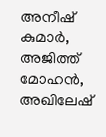അനീഷ് കുമാർ, അജിത്ത് മോഹൻ, അഖിലേഷ്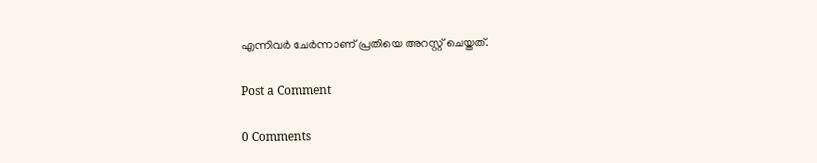എന്നിവർ ചേർന്നാണ് പ്രതിയെ അറസ്റ്റ് ചെയ്തത്.

Post a Comment

0 Comments